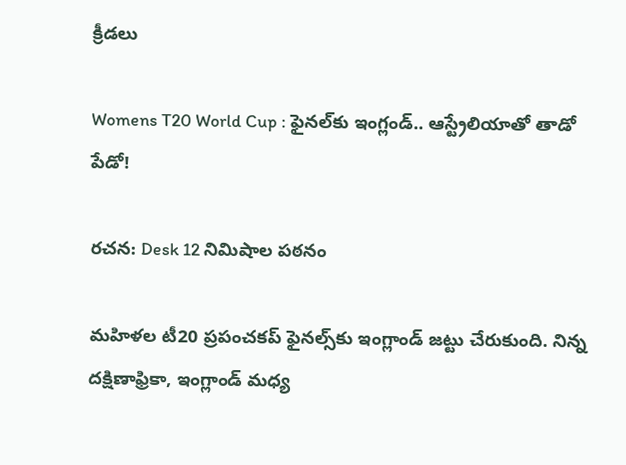క్రీడలు

Womens T20 World Cup : ఫైనల్‌కు ఇంగ్లండ్.. ఆస్ట్రేలియాతో తాడో పేడో!

రచన: Desk 12 నిమిషాల పఠనం

మహిళల టీ20 ప్రపంచకప్‌ ఫైనల్స్‌కు ఇంగ్లాండ్ జట్టు చేరుకుంది. నిన్న దక్షిణాఫ్రికా, ఇంగ్లాండ్ మధ్య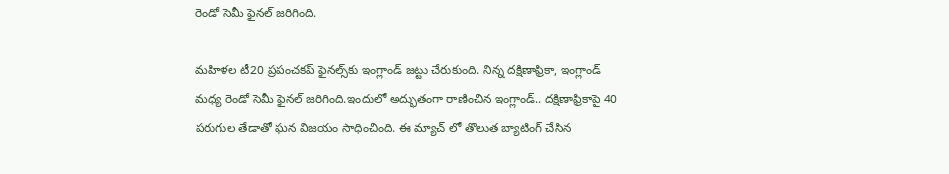రెండో సెమీ ఫైనల్ జరిగింది.

మహిళల టీ20 ప్రపంచకప్‌ ఫైనల్స్‌కు ఇంగ్లాండ్ జట్టు చేరుకుంది. నిన్న దక్షిణాఫ్రికా, ఇంగ్లాండ్ మధ్య రెండో సెమీ ఫైనల్ జరిగింది.ఇందులో అద్భుతంగా రాణించిన ఇంగ్లాండ్.. దక్షిణాఫ్రికాపై 40 పరుగుల తేడాతో ఘన విజయం సాధించింది. ఈ మ్యాచ్ లో తొలుత బ్యాటింగ్ చేసిన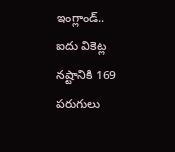ఇంగ్లాండ్.. ఐదు వికెట్ల నష్టానికి 169 పరుగులు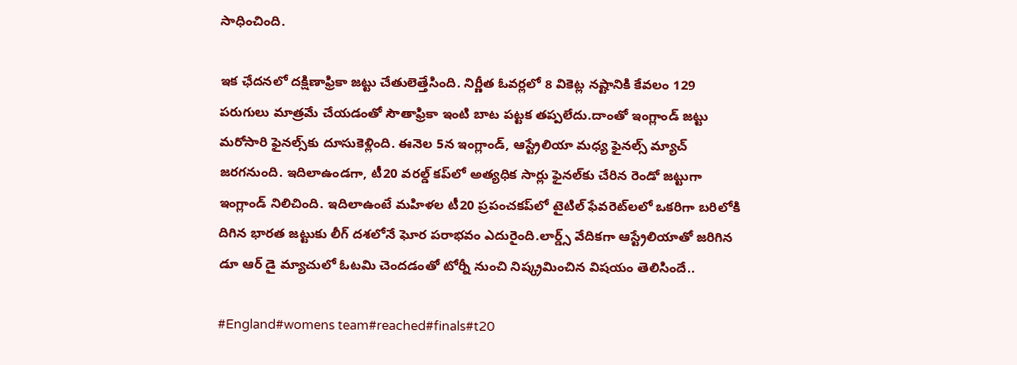సాధించింది.

ఇక ఛేదనలో దక్షిణాఫ్రికా జట్టు చేతులెత్తేసింది. నిర్ణీత ఓవర్లలో 8 వికెట్ల నష్టానికి కేవలం 129 పరుగులు మాత్రమే చేయడంతో సౌతాఫ్రికా ఇంటి బాట పట్టక తప్పలేదు.దాంతో ఇంగ్లాండ్ జట్టు మరోసారి ఫైనల్స్‌కు దూసుకెళ్లింది. ఈనెల 5న ఇంగ్లాండ్, ఆస్ట్రేలియా మధ్య ఫైనల్స్ మ్యాచ్ జరగనుంది. ఇదిలాఉండగా, టీ20 వరల్డ్ కప్‌లో అత్యధిక సార్లు ఫైనల్‌కు చేరిన రెండో జట్టుగా ఇంగ్లాండ్ నిలిచింది. ఇదిలాఉంటే మహిళల టీ20 ప్రపంచకప్‌లో టైటిల్ ఫేవరెట్‌లలో ఒకరిగా బరిలోకి దిగిన భారత జట్టుకు లీగ్ దశలోనే ఘోర పరాభవం ఎదురైంది.లార్డ్స్ వేదికగా ఆస్ట్రేలియాతో జరిగిన డూ ఆర్ డై మ్యాచులో ఓటమి చెందడంతో టోర్నీ నుంచి నిష్క్రమించిన విషయం తెలిసిందే..

#England#womens team#reached#finals#t20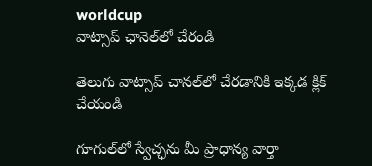worldcup
వాట్సాప్ ఛానెల్‌లో చేరండి

తెలుగు వాట్సాప్ చానల్‌లో చేరడానికి ఇక్కడ క్లిక్ చేయండి

గూగుల్‌లో స్వేచ్ఛను మీ ప్రాధాన్య వార్తా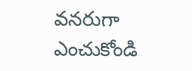వనరుగా ఎంచుకోండి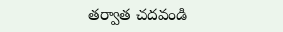తర్వాత చదవండి